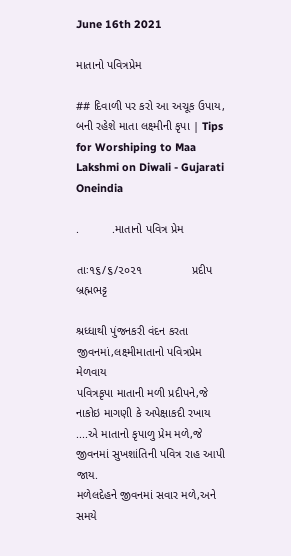June 16th 2021

માતાનો પવિત્રપ્રેમ

## દિવાળી પર કરો આ અચૂક ઉપાય, બની રહેશે માતા લક્ષ્મીની કૃપા | Tips for Worshiping to Maa Lakshmi on Diwali - Gujarati Oneindia

.          .માતાનો પવિત્ર પ્રેમ

તાઃ૧૬/૬/૨૦૨૧               પ્રદીપ બ્રહ્મભટ્ટ

શ્રધ્ધાથી પુંજનકરી વંદન કરતા જીવનમાં,લક્ષ્મીમાતાનો પવિત્રપ્રેમ મેળવાય
પવિત્રકૃપા માતાની મળી પ્રદીપને,જે નાકોઇ માગણી કે અપેક્ષાકદી રખાય
....એ માતાનો કૃપાળુ પ્રેમ મળે,જે જીવનમાં સુખશાંતિની પવિત્ર રાહ આપી જાય.
મળેલદેહને જીવનમાં સવાર મળે,અને સમયે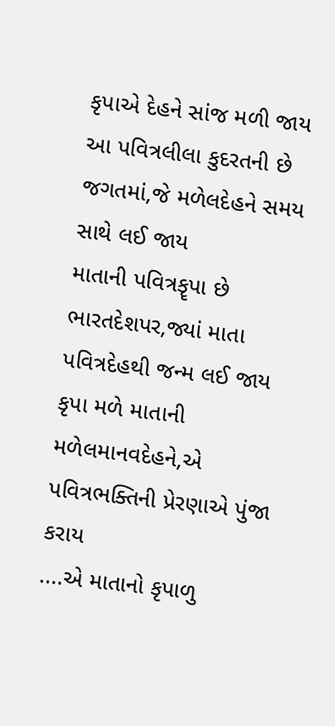કૃપાએ દેહને સાંજ મળી જાય
આ પવિત્રલીલા કુદરતની છે જગતમાં,જે મળેલદેહને સમય સાથે લઈ જાય
માતાની પવિત્રકૄપા છે ભારતદેશપર,જ્યાં માતા પવિત્રદેહથી જન્મ લઈ જાય
કૃપા મળે માતાની મળેલમાનવદેહને,એ પવિત્રભક્તિની પ્રેરણાએ પુંજા કરાય
....એ માતાનો કૃપાળુ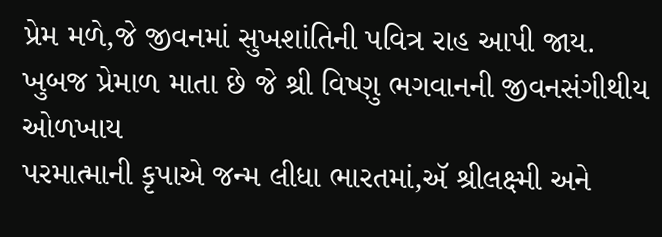પ્રેમ મળે,જે જીવનમાં સુખશાંતિની પવિત્ર રાહ આપી જાય.
ખુબજ પ્રેમાળ માતા છે જે શ્રી વિષ્ણુ ભગવાનની જીવનસંગીથીય ઓળખાય
પરમાત્માની કૃપાએ જન્મ લીધા ભારતમાં,ઍ શ્રીલક્ષ્મી અને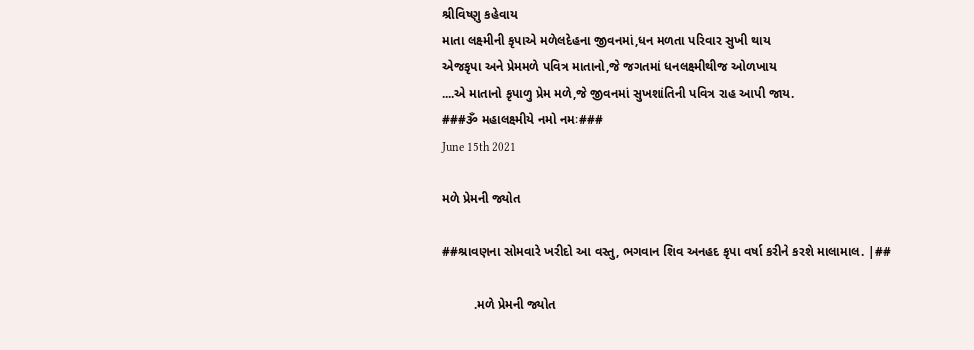શ્રીવિષ્ણુ કહેવાય
માતા લક્ષ્મીની કૃપાએ મળેલદેહના જીવનમાં,ધન મળતા પરિવાર સુખી થાય
એજકૃપા અને પ્રેમમળે પવિત્ર માતાનો,જે જગતમાં ધનલક્ષ્મીથીજ ઓળખાય
....એ માતાનો કૃપાળુ પ્રેમ મળે,જે જીવનમાં સુખશાંતિની પવિત્ર રાહ આપી જાય.
###ૐ મહાલક્ષ્મીયે નમો નમઃ###
June 15th 2021

મળે પ્રેમની જ્યોત

##શ્રાવણના સોમવારે ખરીદો આ વસ્તુ, ભગવાન શિવ અનહદ કૃપા વર્ષા કરીને કરશે માલામાલ. |##

         .મળે પ્રેમની જ્યોત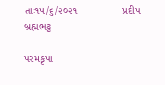તાઃ૧૫/૬/૨૦૨૧               પ્રદીપ બ્રહ્મભટ્ટ

પરમકૃપા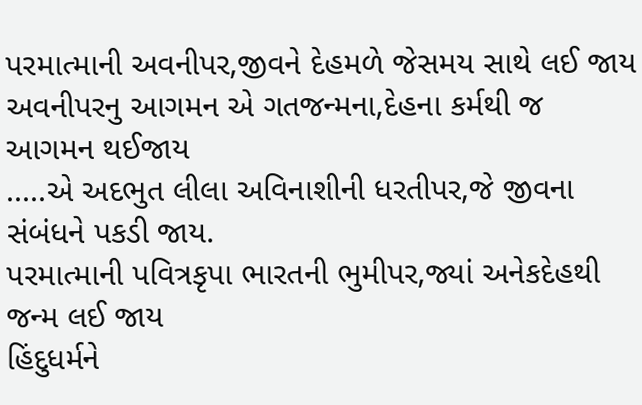પરમાત્માની અવનીપર,જીવને દેહમળે જેસમય સાથે લઈ જાય
અવનીપરનુ આગમન એ ગતજન્મના,દેહના કર્મથી જ આગમન થઈજાય
.....એ અદભુત લીલા અવિનાશીની ધરતીપર,જે જીવના સંબંધને પકડી જાય.
પરમાત્માની પવિત્રકૃપા ભારતની ભુમીપર,જ્યાં અનેકદેહથી જન્મ લઈ જાય
હિંદુધર્મને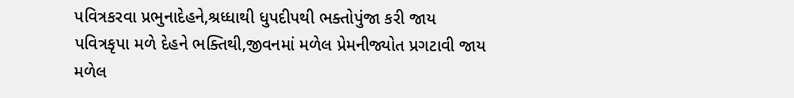પવિત્રકરવા પ્રભુનાદેહને,શ્રધ્ધાથી ધુપદીપથી ભક્તોપુંજા કરી જાય
પવિત્રકૃપા મળે દેહને ભક્તિથી,જીવનમાં મળેલ પ્રેમનીજ્યોત પ્રગટાવી જાય
મળેલ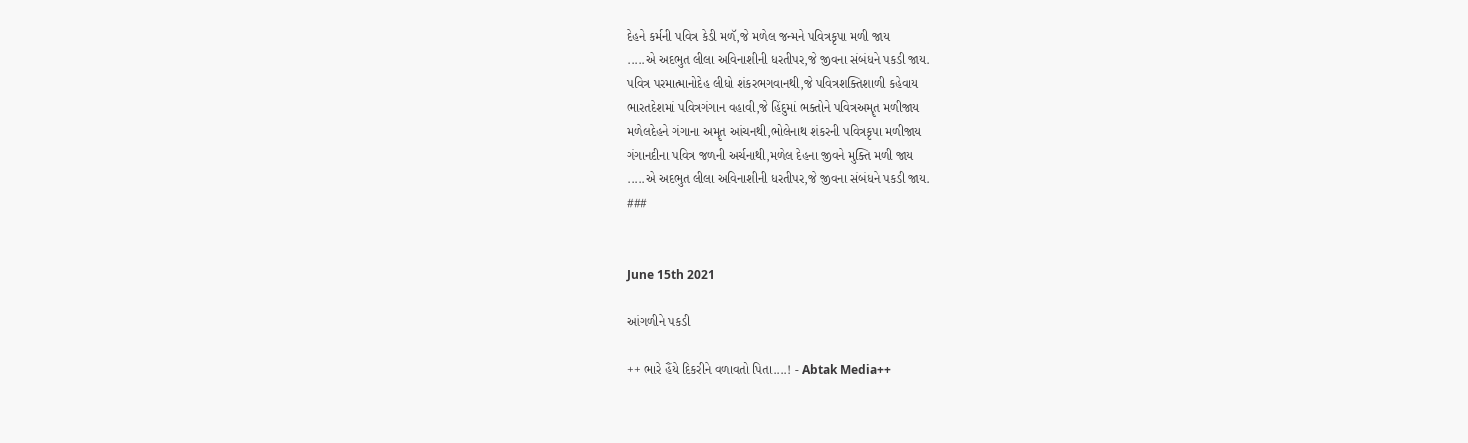દેહને કર્મની પવિત્ર કેડી મળૅ,જે મળેલ જન્મને પવિત્રકૃપા મળી જાય
.....એ અદભુત લીલા અવિનાશીની ધરતીપર,જે જીવના સંબંધને પકડી જાય.
પવિત્ર પરમાત્માનોદેહ લીધો શંકરભગવાનથી,જે પવિત્રશક્તિશાળી કહેવાય
ભારતદેશમાં પવિત્રગંગાન વહાવી,જે હિંદુમાં ભક્તોને પવિત્રઅમૄત મળીજાય
મળેલદેહને ગંગાના અમૄત આંચનથી,ભોલેનાથ શંકરની પવિત્રકૃપા મળીજાય
ગંગાનદીના પવિત્ર જળની અર્ચનાથી,મળેલ દેહના જીવને મુક્તિ મળી જાય
.....એ અદભુત લીલા અવિનાશીની ધરતીપર,જે જીવના સંબંધને પકડી જાય.
###


June 15th 2021

આંગળીને પકડી

++ ભારે હૈંયે દિકરીને વળાવતો પિતા....! - Abtak Media++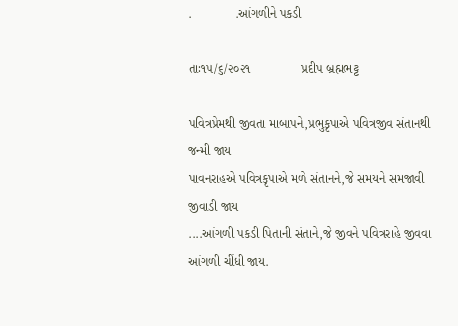.            .આંગળીને પકડી

તાઃ૧૫/૬/૨૦૨૧              પ્રદીપ બ્રહ્મભટ્ટ

પવિત્રપ્રેમથી જીવતા માબાપને,પ્રભુકૃપાએ પવિત્રજીવ સંતાનથી જન્મી જાય
પાવનરાહએ પવિત્રકૃપાએ મળે સંતાનને,જે સમયને સમજાવી જીવાડી જાય
....આંગળી પકડી પિતાની સંતાને,જે જીવને પવિત્રરાહે જીવવા આંગળી ચીંધી જાય.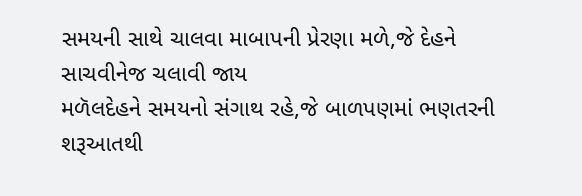સમયની સાથે ચાલવા માબાપની પ્રેરણા મળે,જે દેહને સાચવીનેજ ચલાવી જાય
મળૅલદેહને સમયનો સંગાથ રહે,જે બાળપણમાં ભણતરની શરૂઆતથી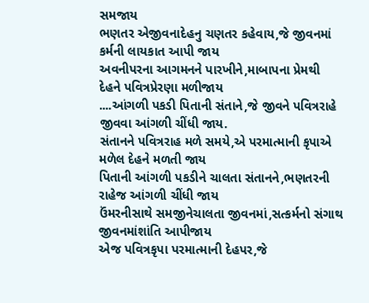સમજાય
ભણતર એજીવનાદેહનુ ચણતર કહેવાય,જે જીવનમાં કર્મની લાયકાત આપી જાય
અવનીપરના આગમનને પારખીને,માબાપના પ્રેમથી દેહને પવિત્રપ્રેરણા મળીજાય
....આંગળી પકડી પિતાની સંતાને,જે જીવને પવિત્રરાહે જીવવા આંગળી ચીંધી જાય.
સંતાનને પવિત્રરાહ મળે સમયે,એ પરમાત્માની કૃપાએ મળેલ દેહને મળતી જાય
પિતાની આંગળી પકડીને ચાલતા સંતાનને,ભણતરની રાહેજ આંગળી ચીંધી જાય
ઉંમરનીસાથે સમજીનેચાલતા જીવનમાં,સત્કર્મનો સંગાથ જીવનમાંશાંતિ આપીજાય
એજ પવિત્રકૃપા પરમાત્માની દેહપર,જે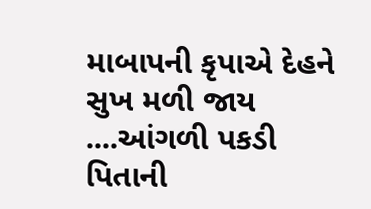માબાપની કૃપાએ દેહને સુખ મળી જાય
....આંગળી પકડી પિતાની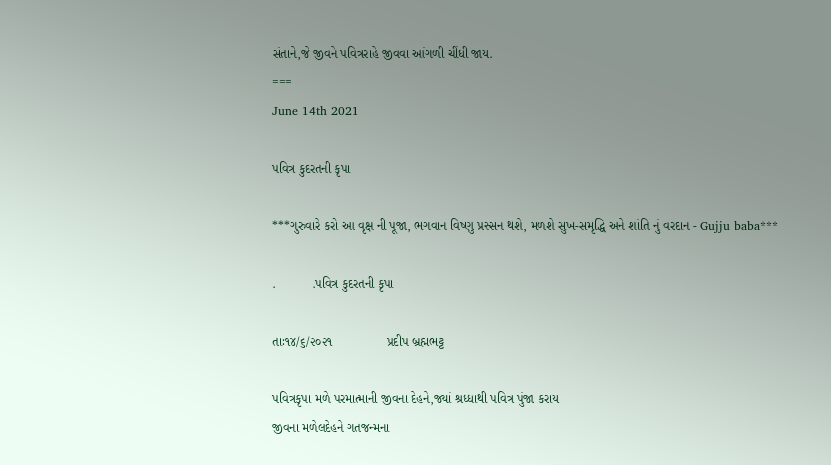સંતાને,જે જીવને પવિત્રરાહે જીવવા આંગળી ચીંધી જાય.
===
June 14th 2021

પવિત્ર કુદરતની કૃપા

***ગુરુવારે કરો આ વૃક્ષ ની પૂજા, ભગવાન વિષ્ણુ પ્રસ્સન થશે, મળશે સુખ-સમૃદ્ધિ અને શાંતિ નું વરદાન - Gujju baba***

.          .પવિત્ર કુદરતની કૃપા

તાઃ૧૪/૬/૨૦૨૧               પ્રદીપ બ્રહ્મભટ્ટ

પવિત્રકૃપા મળે પરમાત્માની જીવના દેહને,જ્યાં શ્રધ્ધાથી પવિત્ર પુંજા કરાય
જીવના મળેલદેહને ગતજન્મના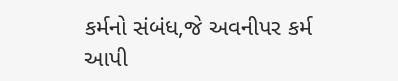કર્મનો સંબંધ,જે અવનીપર કર્મ આપી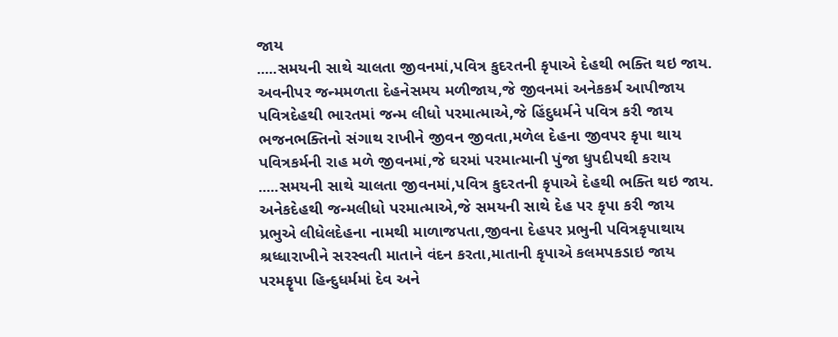જાય
.....સમયની સાથે ચાલતા જીવનમાં,પવિત્ર કુદરતની કૃપાએ દેહથી ભક્તિ થઇ જાય.
અવનીપર જન્મમળતા દેહનેસમય મળીજાય,જે જીવનમાં અનેકકર્મ આપીજાય
પવિત્રદેહથી ભારતમાં જન્મ લીધો પરમાત્માએ,જે હિંદુધર્મને પવિત્ર કરી જાય
ભજનભક્તિનો સંગાથ રાખીને જીવન જીવતા,મળેલ દેહના જીવપર કૃપા થાય
પવિત્રકર્મની રાહ મળે જીવનમાં,જે ઘરમાં પરમાત્માની પુંજા ધુપદીપથી કરાય
.....સમયની સાથે ચાલતા જીવનમાં,પવિત્ર કુદરતની કૃપાએ દેહથી ભક્તિ થઇ જાય.
અનેકદેહથી જન્મલીધો પરમાત્માએ,જે સમયની સાથે દેહ પર કૃપા કરી જાય
પ્રભુએ લીધેલદેહના નામથી માળાજપતા,જીવના દેહપર પ્રભુની પવિત્રકૃપાથાય
શ્રધ્ધારાખીને સરસ્વતી માતાને વંદન કરતા,માતાની કૃપાએ કલમપકડાઇ જાય
પરમકૄપા હિન્દુધર્મમાં દેવ અને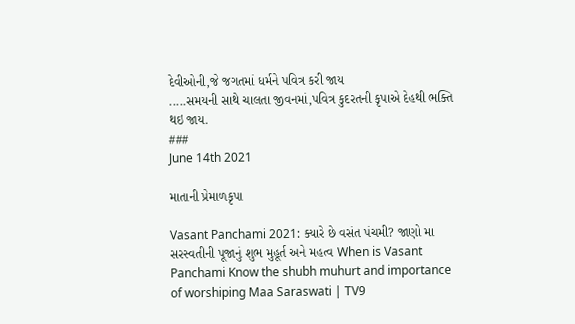દેવીઓની,જે જગતમાં ધર્મને પવિત્ર કરી જાય
.....સમયની સાથે ચાલતા જીવનમાં,પવિત્ર કુદરતની કૃપાએ દેહથી ભક્તિ થઇ જાય.
###
June 14th 2021

માતાની પ્રેમાળકૃપા

Vasant Panchami 2021: ક્યારે છે વસંત પંચમી? જાણો મા સરસ્વતીની પૂજાનું શુભ મુહૂર્ત અને મહત્વ When is Vasant Panchami Know the shubh muhurt and importance of worshiping Maa Saraswati | TV9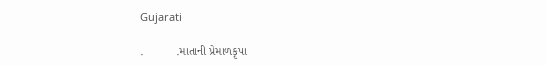Gujarati

.          .માતાની પ્રેમાળકૃપા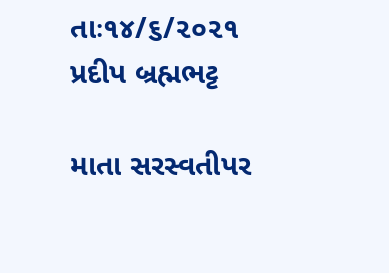તાઃ૧૪/૬/૨૦૨૧              પ્રદીપ બ્રહ્મભટ્ટ

માતા સરસ્વતીપર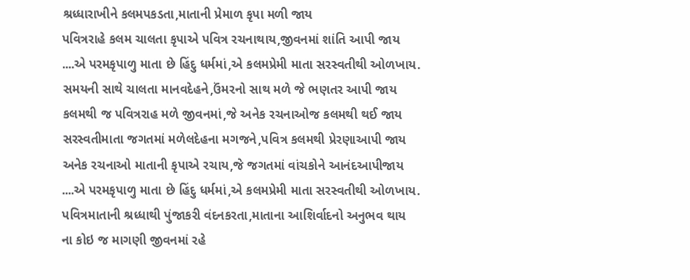શ્રધ્ધારાખીને કલમપકડતા,માતાની પ્રેમાળ કૃપા મળી જાય
પવિત્રરાહે કલમ ચાલતા કૃપાએ પવિત્ર રચનાથાય,જીવનમાં શાંતિ આપી જાય
....એ પરમકૃપાળુ માતા છે હિંદુ ધર્મમાં,એ કલમપ્રેમી માતા સરસ્વતીથી ઓળખાય.
સમયની સાથે ચાલતા માનવદેહને,ઉંમરનો સાથ મળે જે ભણતર આપી જાય
કલમથી જ પવિત્રરાહ મળે જીવનમાં,જે અનેક રચનાઓજ કલમથી થઈ જાય
સરસ્વતીમાતા જગતમાં મળેલદેહના મગજને,પવિત્ર કલમથી પ્રેરણાઆપી જાય
અનેક રચનાઓ માતાની કૃપાએ રચાય,જે જગતમાં વાંચકોને આનંદઆપીજાય
....એ પરમકૃપાળુ માતા છે હિંદુ ધર્મમાં,એ કલમપ્રેમી માતા સરસ્વતીથી ઓળખાય.
પવિત્રમાતાની શ્રધ્ધાથી પુંજાકરી વંદનકરતા,માતાના આશિર્વાદનો અનુભવ થાય
ના કોઇ જ માગણી જીવનમાં રહે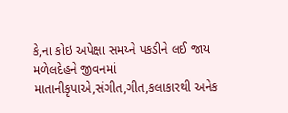કે,ના કોઇ અપેક્ષા સમય્ને પકડીને લઈ જાય
મળેલદેહને જીવનમાં માતાનીકૃપાએ,સંગીત,ગીત,કલાકારથી અનેક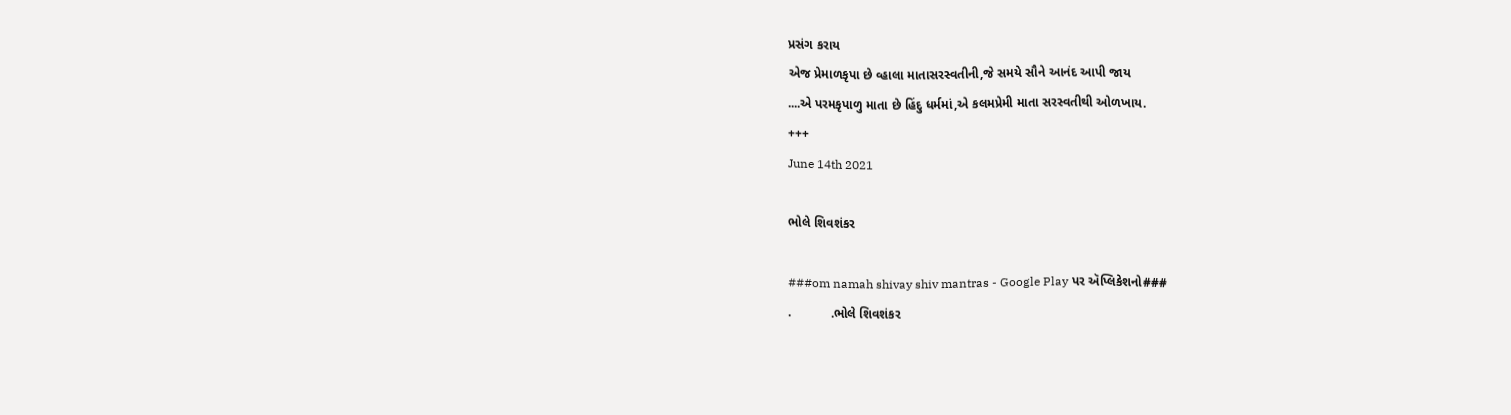પ્રસંગ કરાય
એજ પ્રેમાળકૃપા છે વ્હાલા માતાસરસ્વતીની,જે સમયે સૌને આનંદ આપી જાય
....એ પરમકૃપાળુ માતા છે હિંદુ ધર્મમાં,એ કલમપ્રેમી માતા સરસ્વતીથી ઓળખાય.
+++
June 14th 2021

ભોલે શિવશંકર

###om namah shivay shiv mantras - Google Play પર ઍપ્લિકેશનો###
.           .ભોલે શિવશંકર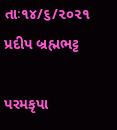તાઃ૧૪/૬/૨૦૨૧             પ્રદીપ બ્રહ્મભટ્ટ

પરમકૃપા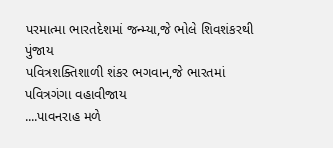પરમાત્મા ભારતદેશમાં જન્મ્યા,જે ભોલે શિવશંકરથી પુંજાય
પવિત્રશક્તિશાળી શંકર ભગવાન,જે ભારતમાં પવિત્રગંગા વહાવીજાય
....પાવનરાહ મળે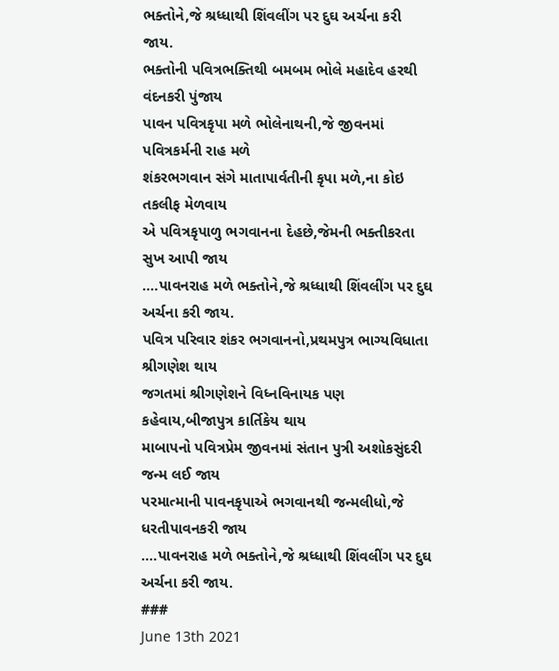ભક્તોને,જે શ્રધ્ધાથી શિંવલીંગ પર દુઘ અર્ચના કરી જાય.
ભક્તોની પવિત્રભક્તિથી બમબમ ભોલે મહાદેવ હરથી વંદનકરી પુંજાય
પાવન પવિત્રકૃપા મળે ભોલેનાથની,જે જીવનમાં પવિત્રકર્મની રાહ મળે
શંકરભગવાન સંગે માતાપાર્વતીની કૃપા મળે,ના કોઇ તકલીફ મેળવાય
એ પવિત્રકૃપાળુ ભગવાનના દેહછે,જેમની ભક્તીકરતા સુખ આપી જાય
....પાવનરાહ મળે ભક્તોને,જે શ્રધ્ધાથી શિંવલીંગ પર દુઘ અર્ચના કરી જાય.
પવિત્ર પરિવાર શંકર ભગવાનનો,પ્રથમપુત્ર ભાગ્યવિધાતા શ્રીગણેશ થાય
જગતમાં શ્રીગણેશને વિધ્નવિનાયક પણ કહેવાય,બીજાપુત્ર કાર્તિકેય થાય
માબાપનો પવિત્રપ્રેમ જીવનમાં સંતાન પુત્રી અશોકસુંદરી જન્મ લઈ જાય
પરમાત્માની પાવનકૃપાએ ભગવાનથી જન્મલીધો,જે ધરતીપાવનકરી જાય
....પાવનરાહ મળે ભક્તોને,જે શ્રધ્ધાથી શિંવલીંગ પર દુઘ અર્ચના કરી જાય.
###
June 13th 2021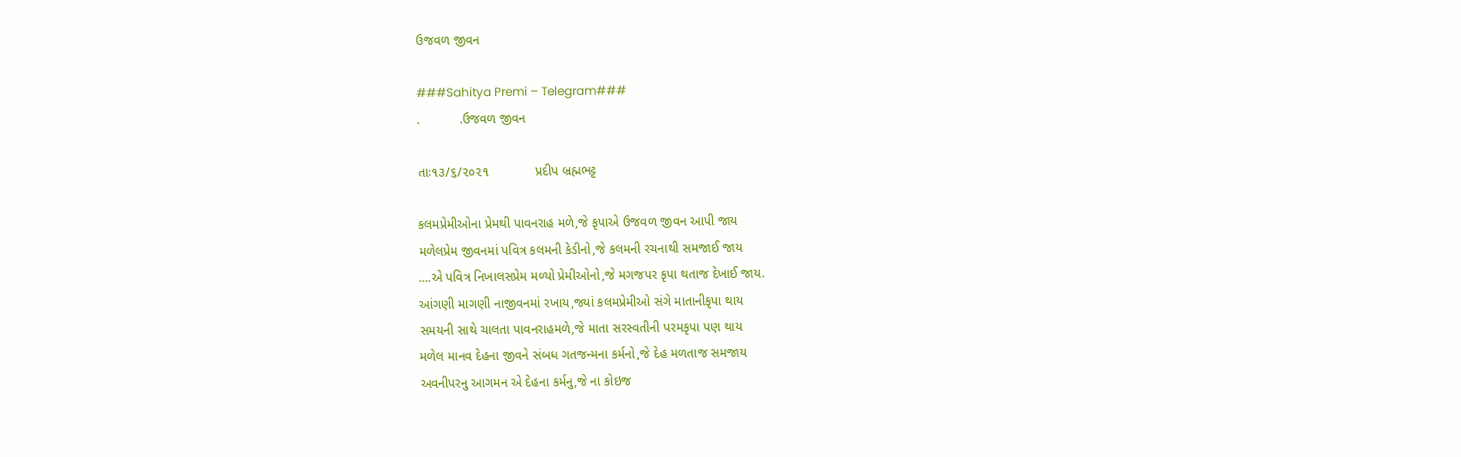ઉજવળ જીવન

###Sahitya Premi – Telegram###
.           .ઉજવળ જીવન

તાઃ૧૩/૬/૨૦૨૧             પ્રદીપ બ્રહ્મભટ્ટ

કલમપ્રેમીઓના પ્રેમથી પાવનરાહ મળે,જે કૃપાએ ઉજવળ જીવન આપી જાય
મળેલપ્રેમ જીવનમાં પવિત્ર કલમની કેડીનો,જે કલમની રચનાથી સમજાઈ જાય
....એ પવિત્ર નિખાલસપ્રેમ મળ્યો પ્રેમીઓનો,જે મગજપર કૃપા થતાજ દેખાઈ જાય.
આંગણી માગણી નાજીવનમાં રખાય,જ્યાં કલમપ્રેમીઓ સંગે માતાનીકૃપા થાય
સમયની સાથે ચાલતા પાવનરાહમળે,જે માતા સરસ્વતીની પરમકૃપા પણ થાય
મળેલ માનવ દેહના જીવને સંબધ ગતજન્મના કર્મનો,જે દેહ મળતાજ સમજાય
અવનીપરનુ આગમન એ દેહના કર્મનુ,જે ના કોઇજ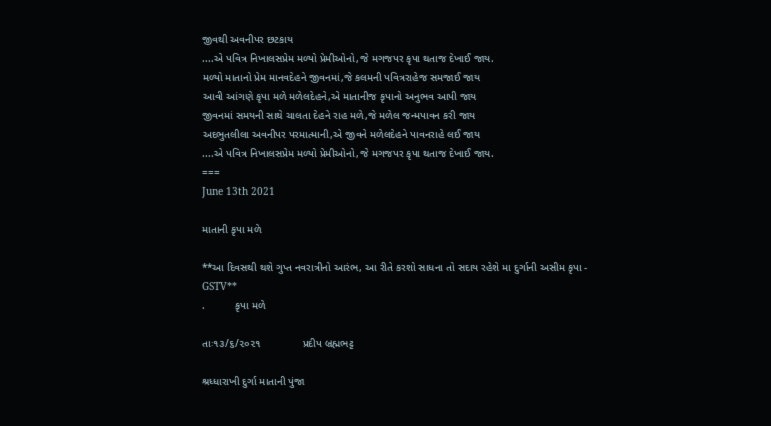જીવથી અવનીપર છટકાય
....એ પવિત્ર નિખાલસપ્રેમ મળ્યો પ્રેમીઓનો,જે મગજપર કૃપા થતાજ દેખાઈ જાય.
મળ્યો માતાનો પ્રેમ માનવદેહને જીવનમાં,જે કલમની પવિત્રરાહેજ સમજાઈ જાય
આવી આંગણે કૃપા મળે મળેલદેહને,એ માતાનીજ કૃપાનો અનુભવ આપી જાય
જીવનમાં સમયની સાથે ચાલતા દેહને રાહ મળે,જે મળેલ જન્મપાવન કરી જાય
અદભુતલીલા અવનીપર પરમાત્માની,એ જીવને મળેલદેહને પાવનરાહે લઈ જાય
....એ પવિત્ર નિખાલસપ્રેમ મળ્યો પ્રેમીઓનો,જે મગજપર કૃપા થતાજ દેખાઈ જાય.
===
June 13th 2021

માતાની કૃપા મળે

**આ દિવસથી થશે ગુપ્ત નવરાત્રીનો આરંભ, આ રીતે કરશો સાધના તો સદાય રહેશે મા દુર્ગાની અસીમ કૃપા - GSTV**
.          કૃપા મળે

તાઃ૧૩/૬/૨૦૨૧              પ્રદીપ બ્રહ્મભટ્ટ

શ્રધ્ધારાખી દુર્ગા માતાની પુંજા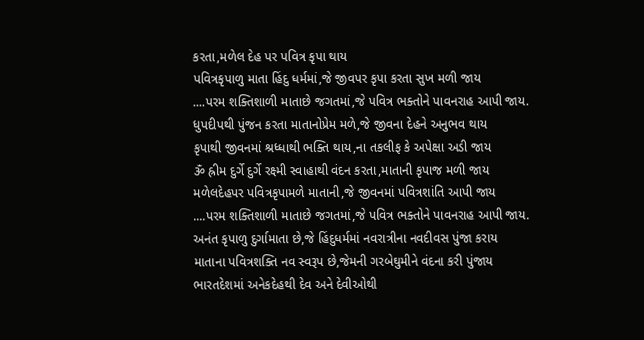કરતા,મળેલ દેહ પર પવિત્ર કૃપા થાય
પવિત્રકૃપાળુ માતા હિંદુ ધર્મમાં,જે જીવપર કૃપા કરતા સુખ મળી જાય
....પરમ શક્તિશાળી માતાછે જગતમાં,જે પવિત્ર ભક્તોને પાવનરાહ આપી જાય.
ધુપદીપથી પુંજન કરતા માતાનોપ્રેમ મળે,જે જીવના દેહને અનુભવ થાય
કૃપાથી જીવનમાં શ્રધ્ધાથી ભક્તિ થાય,ના તકલીફ કે અપેક્ષા અડી જાય
ૐ હ્રીમ દુર્ગે દુર્ગે રક્ષ્મી સ્વાહાથી વંદન કરતા,માતાની કૃપાજ મળી જાય
મળેલદેહપર પવિત્રકૃપામળે માતાની,જે જીવનમાં પવિત્રશાંતિ આપી જાય
....પરમ શક્તિશાળી માતાછે જગતમાં,જે પવિત્ર ભક્તોને પાવનરાહ આપી જાય.
અનંત કૃપાળુ દુર્ગામાતા છે,જે હિંદુધર્મમાં નવરાત્રીના નવદીવસ પુંજા કરાય
માતાના પવિત્રશક્તિ નવ સ્વરૂપ છે,જેમની ગરબેઘુમીને વંદના કરી પુંજાય
ભારતદેશમાં અનેકદેહથી દેવ અને દેવીઓથી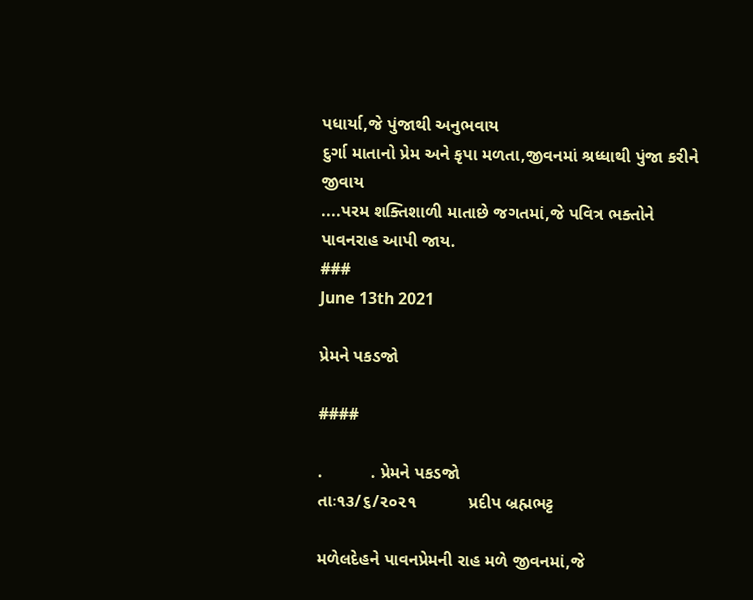પધાર્યા,જે પુંજાથી અનુભવાય
દુર્ગા માતાનો પ્રેમ અને કૃપા મળતા,જીવનમાં શ્રધ્ધાથી પુંજા કરીને જીવાય
....પરમ શક્તિશાળી માતાછે જગતમાં,જે પવિત્ર ભક્તોને પાવનરાહ આપી જાય.
###
June 13th 2021

પ્રેમને પકડજો

####

.          . પ્રેમને પકડજો
તાઃ૧૩/૬/૨૦૨૧           પ્રદીપ બ્રહ્મભટ્ટ

મળેલદેહને પાવનપ્રેમની રાહ મળે જીવનમાં,જે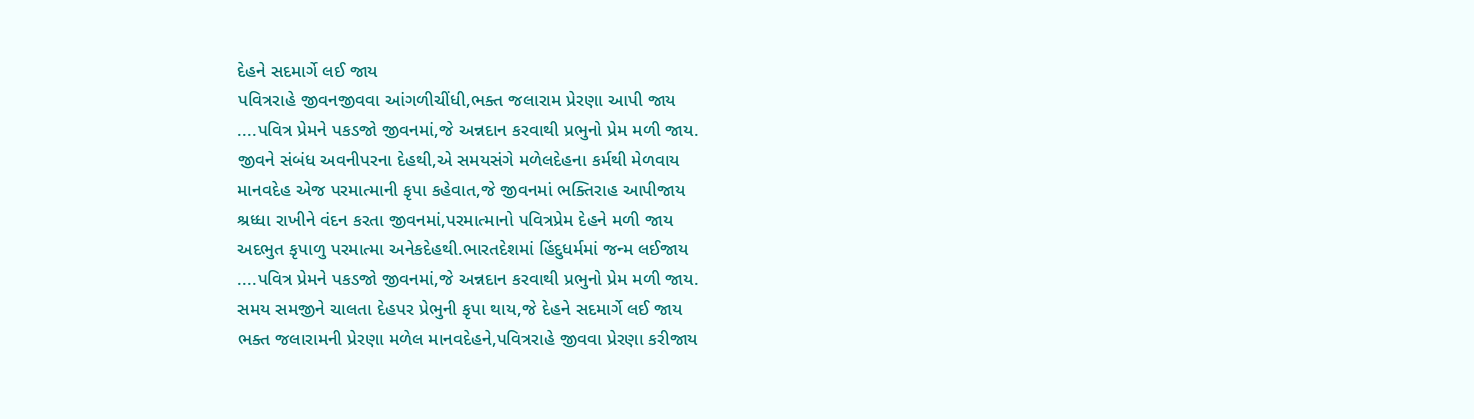દેહને સદમાર્ગે લઈ જાય
પવિત્રરાહે જીવનજીવવા આંગળીચીંધી,ભક્ત જલારામ પ્રેરણા આપી જાય
....પવિત્ર પ્રેમને પકડજો જીવનમાં,જે અન્નદાન કરવાથી પ્રભુનો પ્રેમ મળી જાય.
જીવને સંબંધ અવનીપરના દેહથી,એ સમયસંગે મળેલદેહના કર્મથી મેળવાય
માનવદેહ એજ પરમાત્માની કૃપા કહેવાત,જે જીવનમાં ભક્તિરાહ આપીજાય
શ્રધ્ધા રાખીને વંદન કરતા જીવનમાં,પરમાત્માનો પવિત્રપ્રેમ દેહને મળી જાય
અદભુત કૃપાળુ પરમાત્મા અનેકદેહથી.ભારતદેશમાં હિંદુધર્મમાં જન્મ લઈજાય
....પવિત્ર પ્રેમને પકડજો જીવનમાં,જે અન્નદાન કરવાથી પ્રભુનો પ્રેમ મળી જાય.
સમય સમજીને ચાલતા દેહપર પ્રેભુની કૃપા થાય,જે દેહને સદમાર્ગે લઈ જાય
ભક્ત જલારામની પ્રેરણા મળેલ માનવદેહને,પવિત્રરાહે જીવવા પ્રેરણા કરીજાય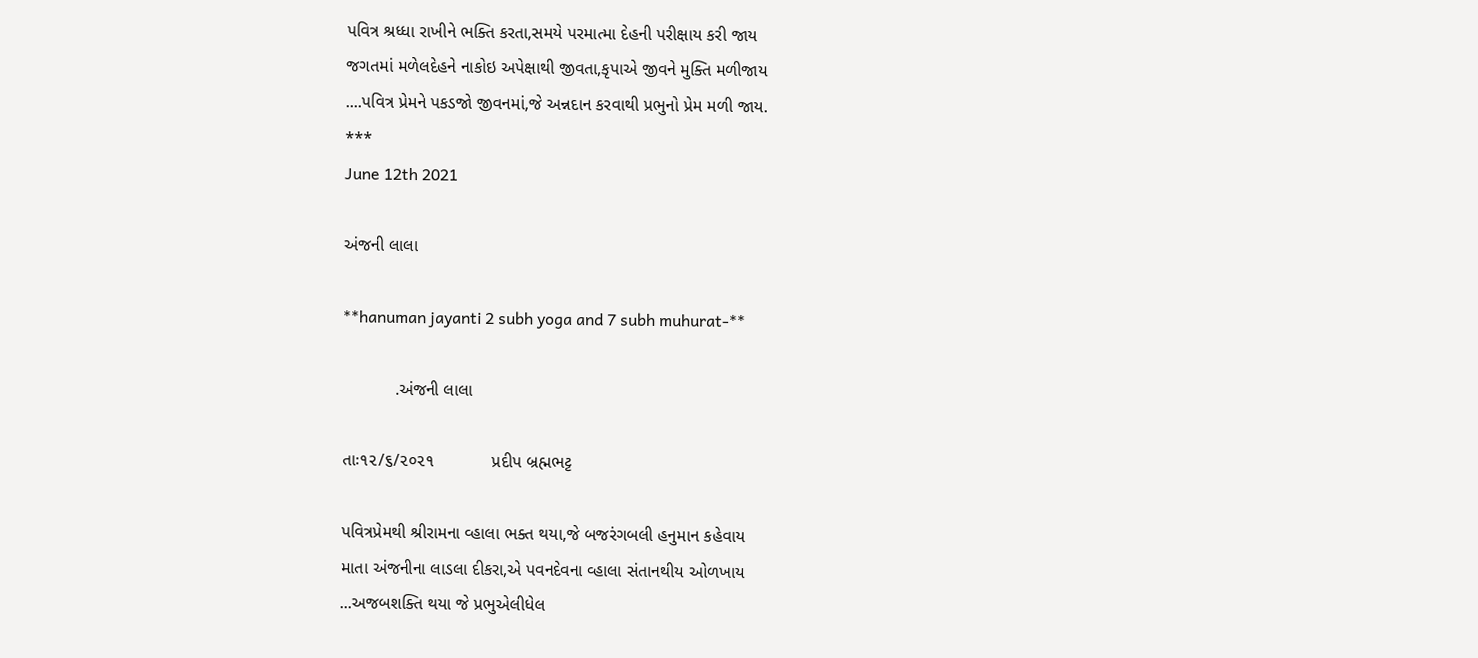પવિત્ર શ્રધ્ધા રાખીને ભક્તિ કરતા,સમયે પરમાત્મા દેહની પરીક્ષાય કરી જાય
જગતમાં મળેલદેહને નાકોઇ અપેક્ષાથી જીવતા,કૃપાએ જીવને મુક્તિ મળીજાય
....પવિત્ર પ્રેમને પકડજો જીવનમાં,જે અન્નદાન કરવાથી પ્રભુનો પ્રેમ મળી જાય.
***
June 12th 2021

અંજની લાલા

**hanuman jayanti 2 subh yoga and 7 subh muhurat-**

           .અંજની લાલા

તાઃ૧૨/૬/૨૦૨૧            પ્રદીપ બ્રહ્મભટ્ટ

પવિત્રપ્રેમથી શ્રીરામના વ્હાલા ભક્ત થયા,જે બજરંગબલી હનુમાન કહેવાય
માતા અંજનીના લાડલા દીકરા,એ પવનદેવના વ્હાલા સંતાનથીય ઓળખાય
...અજબશક્તિ થયા જે પ્રભુએલીધેલ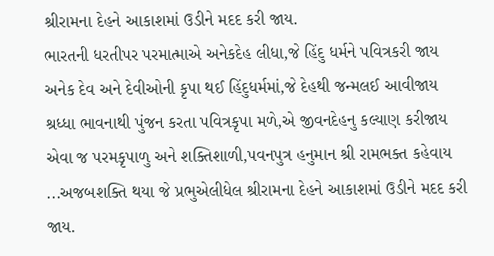શ્રીરામના દેહને આકાશમાં ઉડીને મદદ કરી જાય.
ભારતની ધરતીપર પરમાત્માએ અનેકદેહ લીધા,જે હિંદુ ધર્મને પવિત્રકરી જાય
અનેક દેવ અને દેવીઓની કૃપા થઈ હિંદુધર્મમાં,જે દેહથી જન્મલઈ આવીજાય
શ્રધ્ધા ભાવનાથી પુંજન કરતા પવિત્રકૃપા મળે,એ જીવનદેહનુ કલ્યાણ કરીજાય
એવા જ પરમકૃપાળુ અને શક્તિશાળી,પવનપુત્ર હનુમાન શ્રી રામભક્ત કહેવાય
...અજબશક્તિ થયા જે પ્રભુએલીધેલ શ્રીરામના દેહને આકાશમાં ઉડીને મદદ કરી જાય.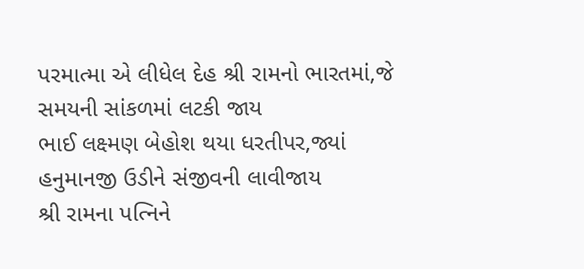પરમાત્મા એ લીધેલ દેહ શ્રી રામનો ભારતમાં,જે સમયની સાંકળમાં લટકી જાય
ભાઈ લક્ષ્મણ બેહોશ થયા ધરતીપર,જ્યાં હનુમાનજી ઉડીને સંજીવની લાવીજાય
શ્રી રામના પત્નિને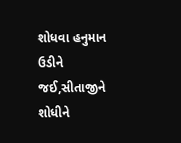શોધવા હનુમાન ઉડીને જઈ,સીતાજીને શોધીને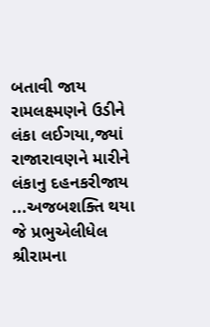બતાવી જાય
રામલક્ષ્મણને ઉડીને લંકા લઈગયા,જ્યાં રાજારાવણને મારીને લંકાનુ દહનકરીજાય
...અજબશક્તિ થયા જે પ્રભુએલીધેલ શ્રીરામના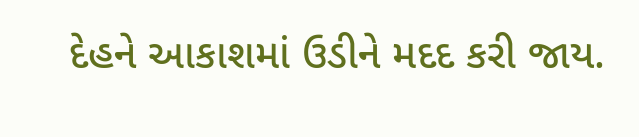દેહને આકાશમાં ઉડીને મદદ કરી જાય.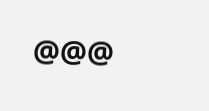@@@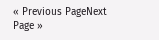« Previous PageNext Page »